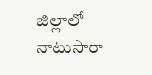జిల్లాలో నాటుసారా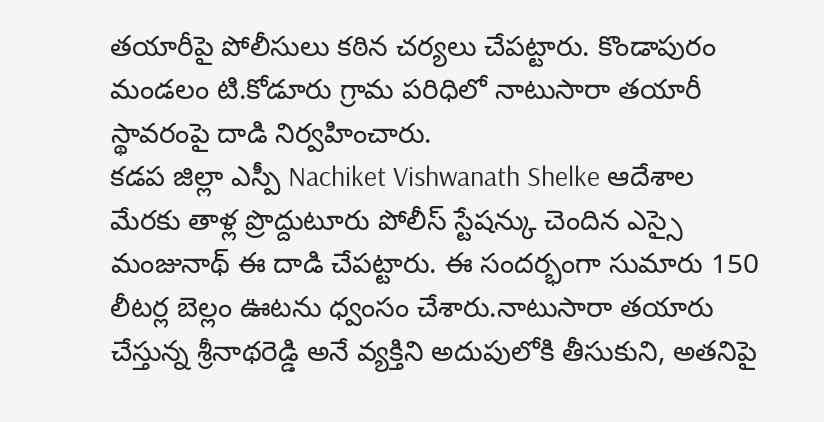తయారీపై పోలీసులు కఠిన చర్యలు చేపట్టారు. కొండాపురం మండలం టి.కోడూరు గ్రామ పరిధిలో నాటుసారా తయారీ స్థావరంపై దాడి నిర్వహించారు.
కడప జిల్లా ఎస్పీ Nachiket Vishwanath Shelke ఆదేశాల మేరకు తాళ్ల ప్రొద్దుటూరు పోలీస్ స్టేషన్కు చెందిన ఎస్సై మంజునాథ్ ఈ దాడి చేపట్టారు. ఈ సందర్భంగా సుమారు 150 లీటర్ల బెల్లం ఊటను ధ్వంసం చేశారు.నాటుసారా తయారు చేస్తున్న శ్రీనాథరెడ్డి అనే వ్యక్తిని అదుపులోకి తీసుకుని, అతనిపై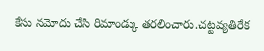కేసు నమోదు చేసి రిమాండ్కు తరలించారు.చట్టవ్యతిరేక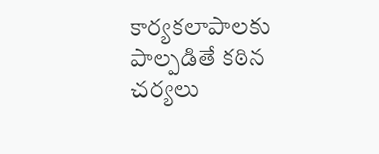కార్యకలాపాలకు పాల్పడితే కఠిన చర్యలు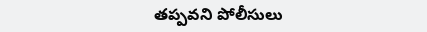తప్పవని పోలీసులు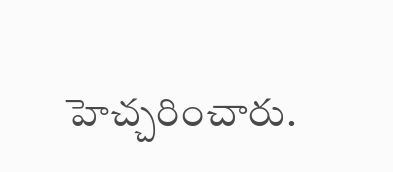హెచ్చరించారు.